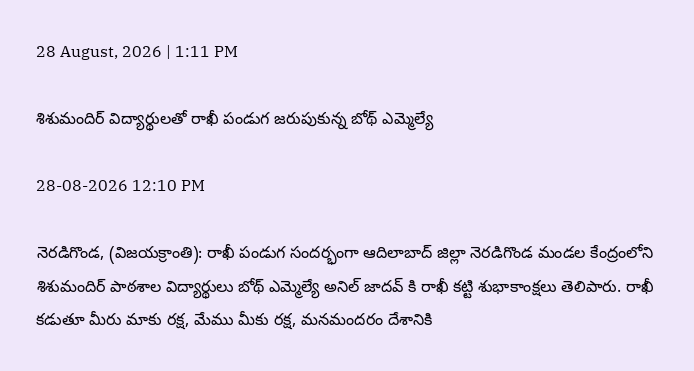28 August, 2026 | 1:11 PM

శిశుమందిర్ విద్యార్థులతో రాఖీ పండుగ జరుపుకున్న బోథ్ ఎమ్మెల్యే

28-08-2026 12:10 PM

నెరడిగొండ, (విజయక్రాంతి): రాఖీ పండుగ సందర్భంగా ఆదిలాబాద్ జిల్లా నెరడిగొండ మండల కేంద్రంలోని శిశుమందిర్ పాఠశాల విద్యార్థులు బోథ్ ఎమ్మెల్యే అనిల్ జాదవ్ కి రాఖీ కట్టి శుభాకాంక్షలు తెలిపారు. రాఖీ కడుతూ మీరు మాకు రక్ష, మేము మీకు రక్ష, మనమందరం దేశానికి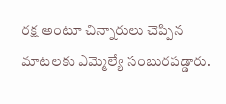రక్ష అంటూ చిన్నారులు చెప్పిన మాటలకు ఎమ్మెల్యే సంబురపడ్డారు.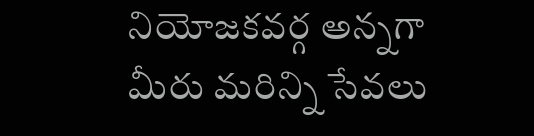నియోజకవర్గ అన్నగా మీరు మరిన్ని సేవలు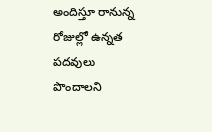అందిస్తూ రానున్న రోజుల్లో ఉన్నత పదవులు పొందాలని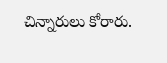చిన్నారులు కోరారు.